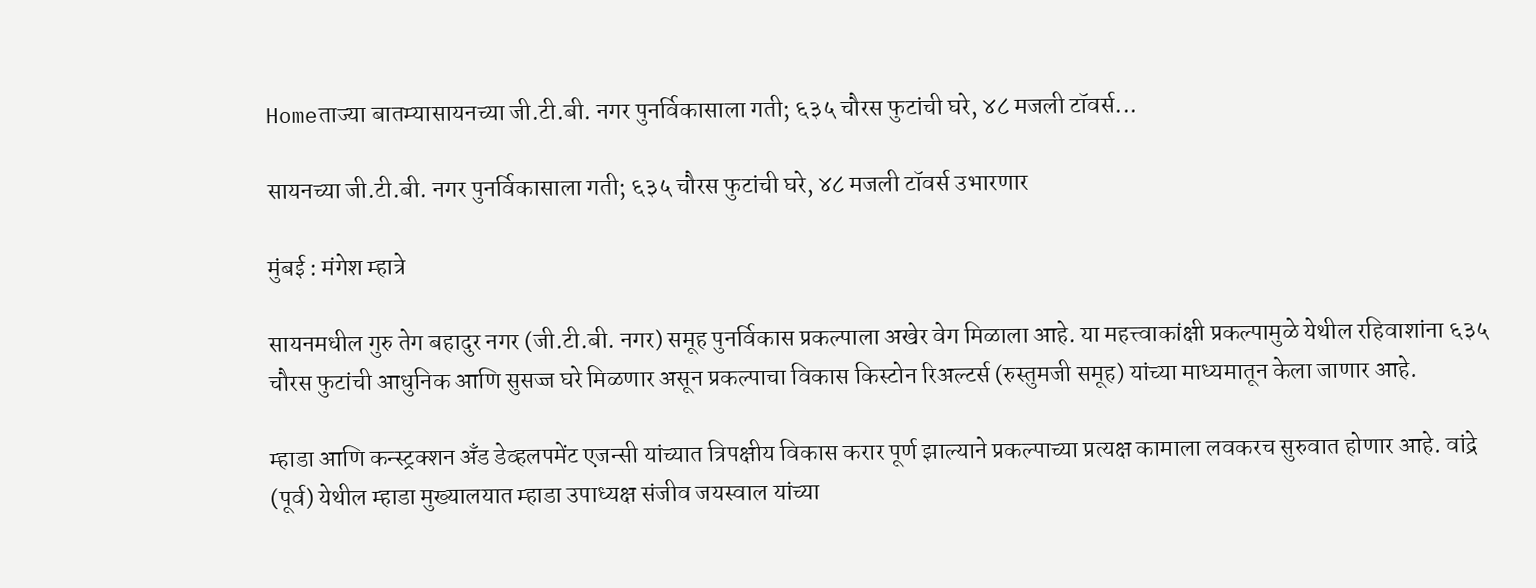Homeताज्या बातम्यासायनच्या जी.टी.बी. नगर पुनर्विकासाला गती; ६३५ चौरस फुटांची घरे, ४८ मजली टॉवर्स...

सायनच्या जी.टी.बी. नगर पुनर्विकासाला गती; ६३५ चौरस फुटांची घरे, ४८ मजली टॉवर्स उभारणार

मुंबई : मंगेश म्हात्रे

सायनमधील गुरु तेग बहादुर नगर (जी.टी.बी. नगर) समूह पुनर्विकास प्रकल्पाला अखेर वेग मिळाला आहे. या महत्त्वाकांक्षी प्रकल्पामुळे येथील रहिवाशांना ६३५ चौरस फुटांची आधुनिक आणि सुसज्ज घरे मिळणार असून प्रकल्पाचा विकास किस्टोन रिअल्टर्स (रुस्तुमजी समूह) यांच्या माध्यमातून केला जाणार आहे.

म्हाडा आणि कन्स्ट्रक्शन अँड डेव्हलपमेंट एजन्सी यांच्यात त्रिपक्षीय विकास करार पूर्ण झाल्याने प्रकल्पाच्या प्रत्यक्ष कामाला लवकरच सुरुवात होणार आहे. वांद्रे (पूर्व) येथील म्हाडा मुख्यालयात म्हाडा उपाध्यक्ष संजीव जयस्वाल यांच्या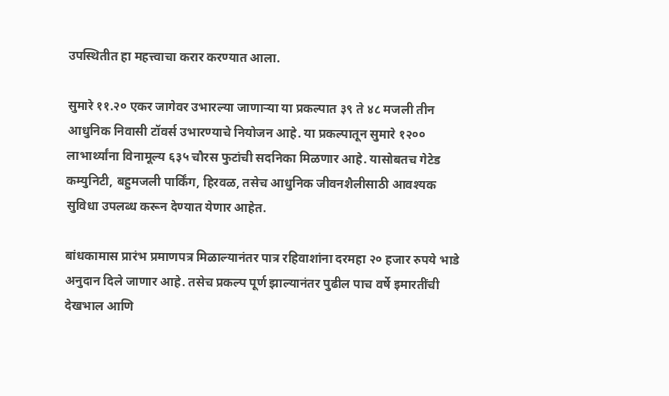उपस्थितीत हा महत्त्वाचा करार करण्यात आला.

सुमारे ११.२० एकर जागेवर उभारल्या जाणाऱ्या या प्रकल्पात ३९ ते ४८ मजली तीन आधुनिक निवासी टॉवर्स उभारण्याचे नियोजन आहे. या प्रकल्पातून सुमारे १२०० लाभार्थ्यांना विनामूल्य ६३५ चौरस फुटांची सदनिका मिळणार आहे. यासोबतच गेटेड कम्युनिटी, बहुमजली पार्किंग, हिरवळ, तसेच आधुनिक जीवनशैलीसाठी आवश्यक सुविधा उपलब्ध करून देण्यात येणार आहेत.

बांधकामास प्रारंभ प्रमाणपत्र मिळाल्यानंतर पात्र रहिवाशांना दरमहा २० हजार रुपये भाडे अनुदान दिले जाणार आहे. तसेच प्रकल्प पूर्ण झाल्यानंतर पुढील पाच वर्षे इमारतींची देखभाल आणि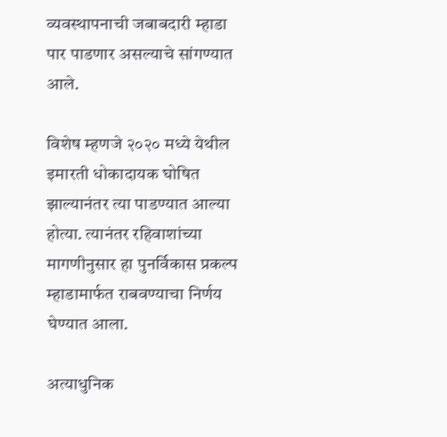व्यवस्थापनाची जबाबदारी म्हाडा पार पाडणार असल्याचे सांगण्यात आले.

विशेष म्हणजे २०२० मध्ये येथील इमारती धोकादायक घोषित झाल्यानंतर त्या पाडण्यात आल्या होत्या. त्यानंतर रहिवाशांच्या मागणीनुसार हा पुनर्विकास प्रकल्प म्हाडामार्फत राबवण्याचा निर्णय घेण्यात आला.

अत्याधुनिक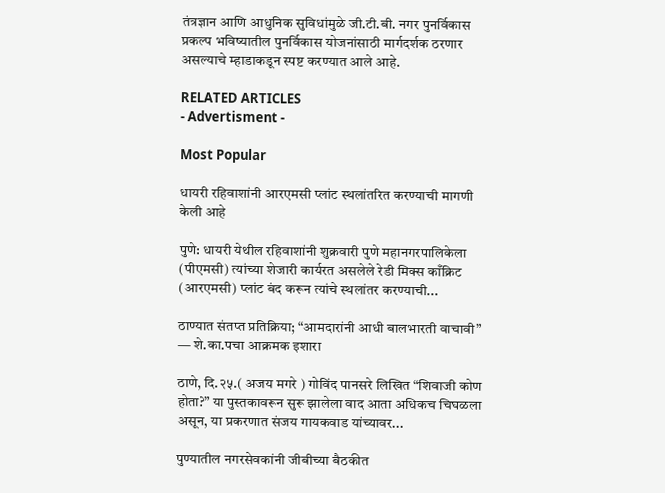तंत्रज्ञान आणि आधुनिक सुविधांमुळे जी.टी.बी. नगर पुनर्विकास प्रकल्प भविष्यातील पुनर्विकास योजनांसाठी मार्गदर्शक ठरणार असल्याचे म्हाडाकडून स्पष्ट करण्यात आले आहे.

RELATED ARTICLES
- Advertisment -

Most Popular

धायरी रहिवाशांनी आरएमसी प्लांट स्थलांतरित करण्याची मागणी केली आहे

पुणे: धायरी येथील रहिवाशांनी शुक्रवारी पुणे महानगरपालिकेला (पीएमसी) त्यांच्या शेजारी कार्यरत असलेले रेडी मिक्स काँक्रिट (आरएमसी) प्लांट बंद करून त्यांचे स्थलांतर करण्याची...

ठाण्यात संतप्त प्रतिक्रिया; “आमदारांनी आधी बालभारती वाचावी” — शे.का.पचा आक्रमक इशारा

ठाणे, दि.२५.( अजय मगरे ) गोविंद पानसरे लिखित “शिवाजी कोण होता?” या पुस्तकावरून सुरू झालेला वाद आता अधिकच चिघळला असून, या प्रकरणात संजय गायकवाड यांच्यावर...

पुण्यातील नगरसेवकांनी जीबीच्या बैठकीत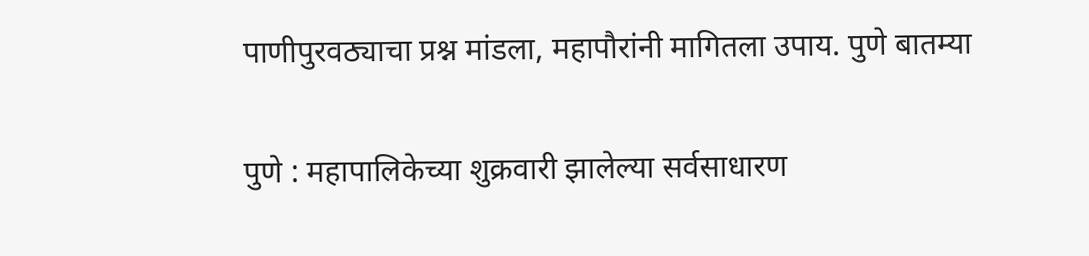पाणीपुरवठ्याचा प्रश्न मांडला, महापौरांनी मागितला उपाय. पुणे बातम्या

पुणे : महापालिकेच्या शुक्रवारी झालेल्या सर्वसाधारण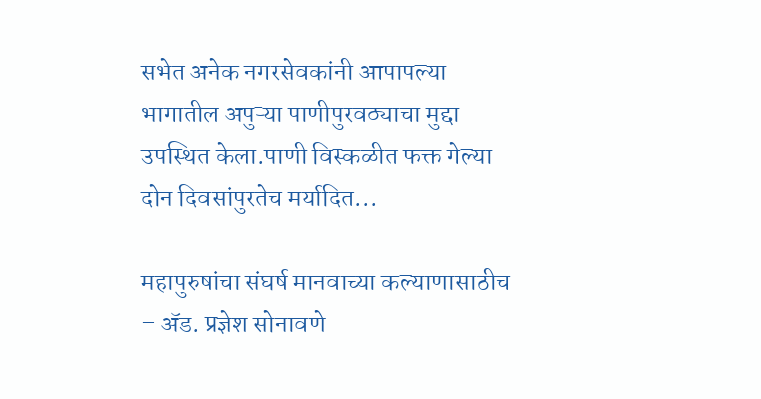सभेत अनेक नगरसेवकांनी आपापल्या भागातील अपुऱ्या पाणीपुरवठ्याचा मुद्दा उपस्थित केला.पाणी विस्कळीत फक्त गेल्या दोन दिवसांपुरतेच मर्यादित...

महापुरुषांचा संघर्ष मानवाच्या कल्याणासाठीच – अ‍ॅड. प्रज्ञेश सोनावणे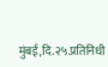मुंबई,दि.२५.प्रतिनिधी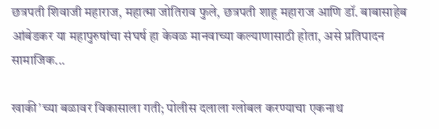छत्रपती शिवाजी महाराज, महात्मा जोतिराव फुले, छत्रपती शाहू महाराज आणि डॉ. बाबासाहेब आंबेडकर या महापुरुषांचा संघर्ष हा केवळ मानवाच्या कल्याणासाठी होता, असे प्रतिपादन सामाजिक...

खाकी’च्या बळावर विकासाला गती; पोलीस दलाला ग्लोबल करण्याचा एकनाथ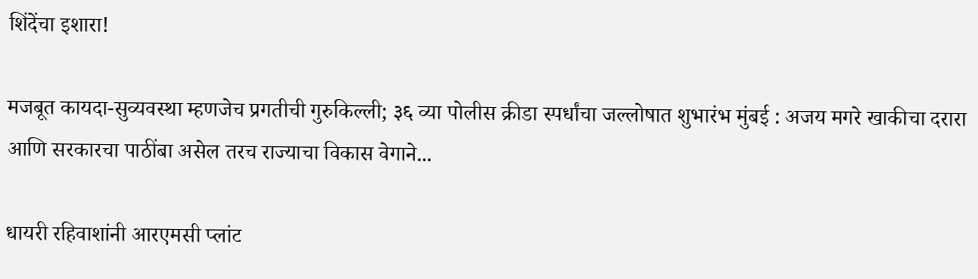शिंदेंचा इशारा!

मजबूत कायदा-सुव्यवस्था म्हणजेच प्रगतीची गुरुकिल्ली; ३६ व्या पोलीस क्रीडा स्पर्धांचा जल्लोषात शुभारंभ मुंबई : अजय मगरे खाकीचा दरारा आणि सरकारचा पाठींबा असेल तरच राज्याचा विकास वेगाने...

धायरी रहिवाशांनी आरएमसी प्लांट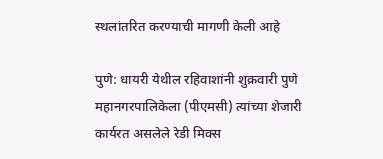स्थलांतरित करण्याची मागणी केली आहे

पुणे: धायरी येथील रहिवाशांनी शुक्रवारी पुणे महानगरपालिकेला (पीएमसी) त्यांच्या शेजारी कार्यरत असलेले रेडी मिक्स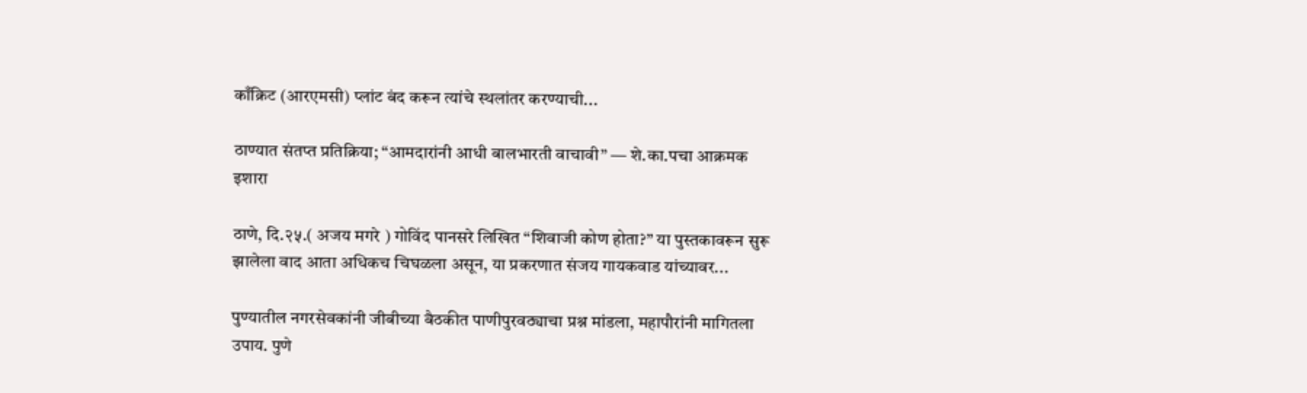काँक्रिट (आरएमसी) प्लांट बंद करून त्यांचे स्थलांतर करण्याची...

ठाण्यात संतप्त प्रतिक्रिया; “आमदारांनी आधी बालभारती वाचावी” — शे.का.पचा आक्रमक इशारा

ठाणे, दि.२५.( अजय मगरे ) गोविंद पानसरे लिखित “शिवाजी कोण होता?” या पुस्तकावरून सुरू झालेला वाद आता अधिकच चिघळला असून, या प्रकरणात संजय गायकवाड यांच्यावर...

पुण्यातील नगरसेवकांनी जीबीच्या बैठकीत पाणीपुरवठ्याचा प्रश्न मांडला, महापौरांनी मागितला उपाय. पुणे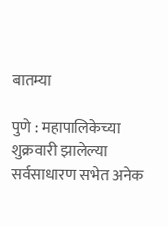बातम्या

पुणे : महापालिकेच्या शुक्रवारी झालेल्या सर्वसाधारण सभेत अनेक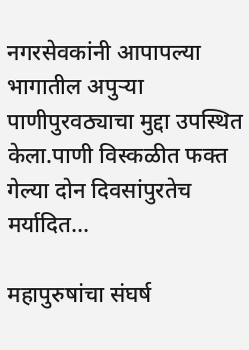नगरसेवकांनी आपापल्या भागातील अपुऱ्या पाणीपुरवठ्याचा मुद्दा उपस्थित केला.पाणी विस्कळीत फक्त गेल्या दोन दिवसांपुरतेच मर्यादित...

महापुरुषांचा संघर्ष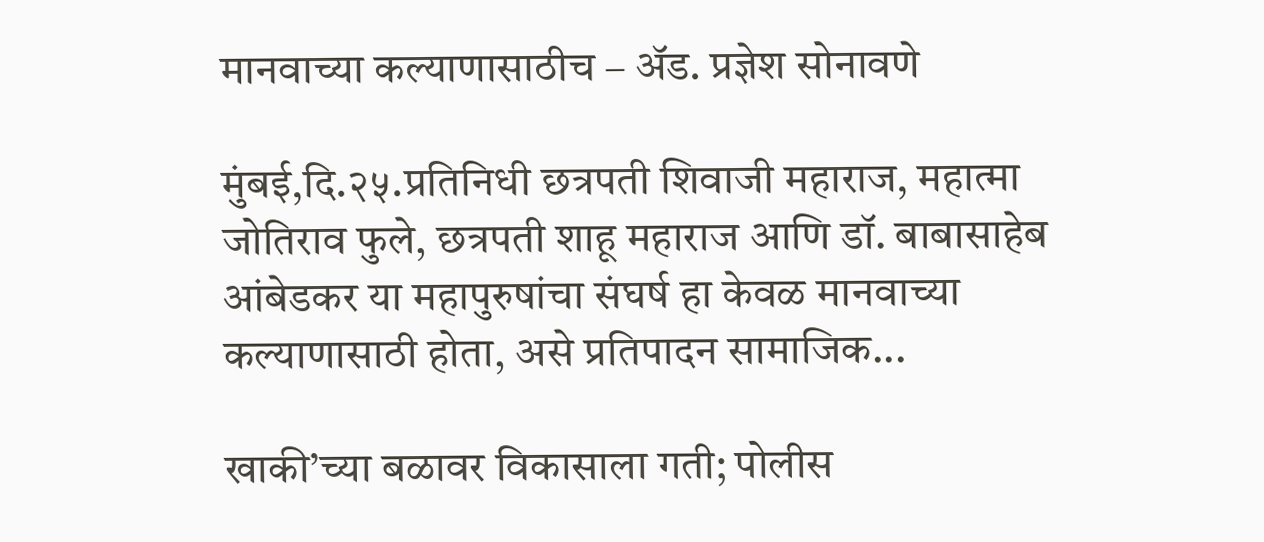मानवाच्या कल्याणासाठीच – अ‍ॅड. प्रज्ञेश सोनावणे

मुंबई,दि.२५.प्रतिनिधी छत्रपती शिवाजी महाराज, महात्मा जोतिराव फुले, छत्रपती शाहू महाराज आणि डॉ. बाबासाहेब आंबेडकर या महापुरुषांचा संघर्ष हा केवळ मानवाच्या कल्याणासाठी होता, असे प्रतिपादन सामाजिक...

खाकी’च्या बळावर विकासाला गती; पोलीस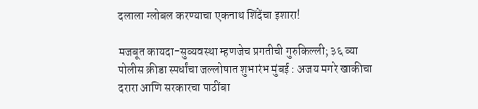दलाला ग्लोबल करण्याचा एकनाथ शिंदेंचा इशारा!

मजबूत कायदा-सुव्यवस्था म्हणजेच प्रगतीची गुरुकिल्ली; ३६ व्या पोलीस क्रीडा स्पर्धांचा जल्लोषात शुभारंभ मुंबई : अजय मगरे खाकीचा दरारा आणि सरकारचा पाठींबा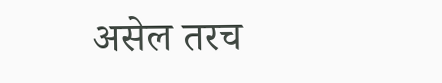असेल तरच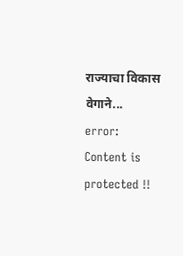राज्याचा विकास वेगाने...
error: Content is protected !!